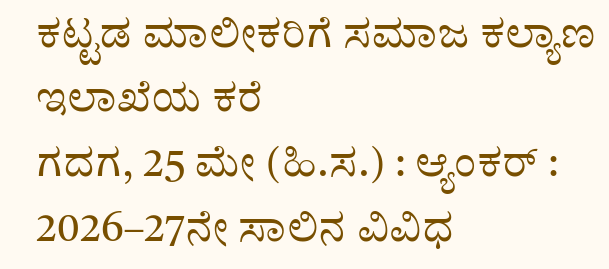ಕಟ್ಟಡ ಮಾಲೀಕರಿಗೆ ಸಮಾಜ ಕಲ್ಯಾಣ ಇಲಾಖೆಯ ಕರೆ
ಗದಗ, 25 ಮೇ (ಹಿ.ಸ.) : ಆ್ಯಂಕರ್ : 2026–27ನೇ ಸಾಲಿನ ವಿವಿಧ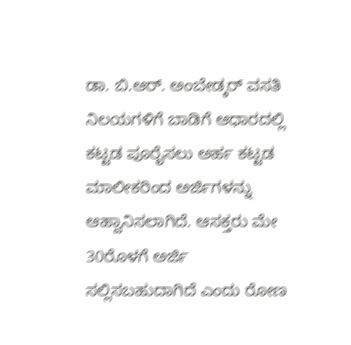ಡಾ. ಬಿ.ಆರ್. ಅಂಬೇಡ್ಕರ್ ವಸತಿ ನಿಲಯಗಳಿಗೆ ಬಾಡಿಗೆ ಆಧಾರದಲ್ಲಿ ಕಟ್ಟಡ ಪೂರೈಸಲು ಅರ್ಹ ಕಟ್ಟಡ ಮಾಲೀಕರಿಂದ ಅರ್ಜಿಗಳನ್ನು ಆಹ್ವಾನಿಸಲಾಗಿದೆ. ಆಸಕ್ತರು ಮೇ 30ರೊಳಗೆ ಅರ್ಜಿ ಸಲ್ಲಿಸಬಹುದಾಗಿದೆ ಎಂದು ರೋಣ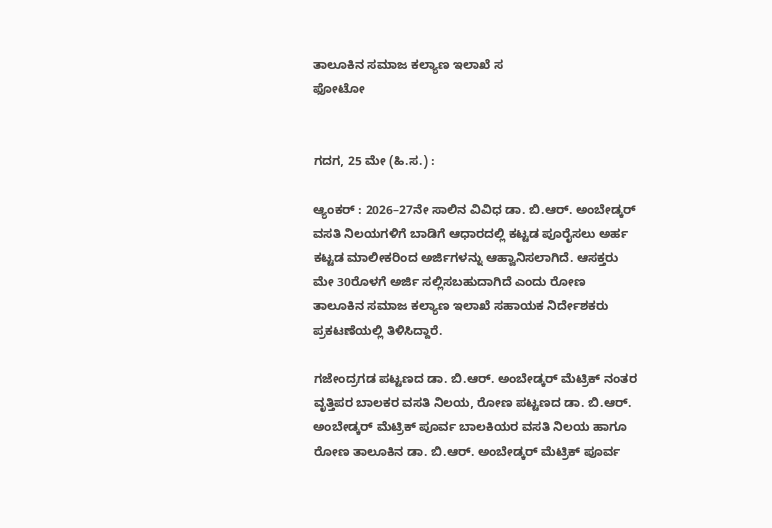ತಾಲೂಕಿನ ಸಮಾಜ ಕಲ್ಯಾಣ ಇಲಾಖೆ ಸ
ಫೋಟೋ


ಗದಗ, 25 ಮೇ (ಹಿ.ಸ.) :

ಆ್ಯಂಕರ್ : 2026–27ನೇ ಸಾಲಿನ ವಿವಿಧ ಡಾ. ಬಿ.ಆರ್. ಅಂಬೇಡ್ಕರ್ ವಸತಿ ನಿಲಯಗಳಿಗೆ ಬಾಡಿಗೆ ಆಧಾರದಲ್ಲಿ ಕಟ್ಟಡ ಪೂರೈಸಲು ಅರ್ಹ ಕಟ್ಟಡ ಮಾಲೀಕರಿಂದ ಅರ್ಜಿಗಳನ್ನು ಆಹ್ವಾನಿಸಲಾಗಿದೆ. ಆಸಕ್ತರು ಮೇ 30ರೊಳಗೆ ಅರ್ಜಿ ಸಲ್ಲಿಸಬಹುದಾಗಿದೆ ಎಂದು ರೋಣ ತಾಲೂಕಿನ ಸಮಾಜ ಕಲ್ಯಾಣ ಇಲಾಖೆ ಸಹಾಯಕ ನಿರ್ದೇಶಕರು ಪ್ರಕಟಣೆಯಲ್ಲಿ ತಿಳಿಸಿದ್ದಾರೆ.

ಗಜೇಂದ್ರಗಡ ಪಟ್ಟಣದ ಡಾ. ಬಿ.ಆರ್. ಅಂಬೇಡ್ಕರ್ ಮೆಟ್ರಿಕ್ ನಂತರ ವೃತ್ತಿಪರ ಬಾಲಕರ ವಸತಿ ನಿಲಯ, ರೋಣ ಪಟ್ಟಣದ ಡಾ. ಬಿ.ಆರ್. ಅಂಬೇಡ್ಕರ್ ಮೆಟ್ರಿಕ್ ಪೂರ್ವ ಬಾಲಕಿಯರ ವಸತಿ ನಿಲಯ ಹಾಗೂ ರೋಣ ತಾಲೂಕಿನ ಡಾ. ಬಿ.ಆರ್. ಅಂಬೇಡ್ಕರ್ ಮೆಟ್ರಿಕ್ ಪೂರ್ವ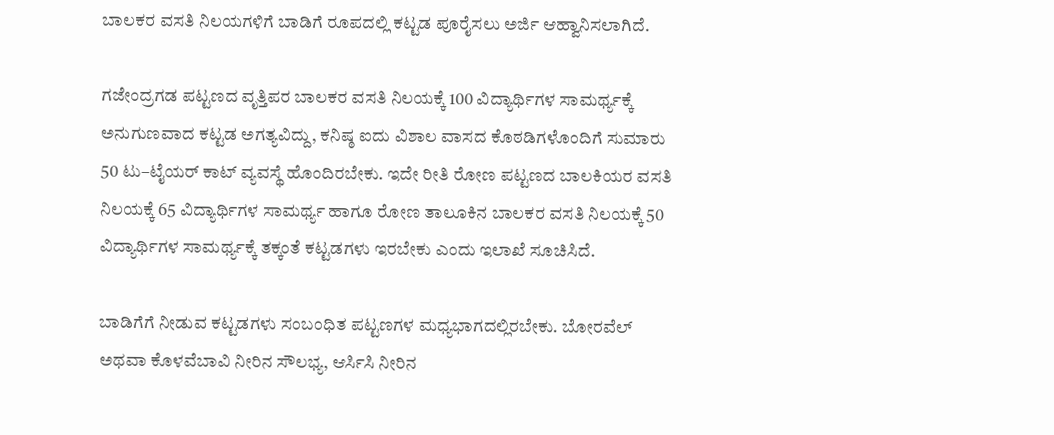ಬಾಲಕರ ವಸತಿ ನಿಲಯಗಳಿಗೆ ಬಾಡಿಗೆ ರೂಪದಲ್ಲಿ ಕಟ್ಟಡ ಪೂರೈಸಲು ಅರ್ಜಿ ಆಹ್ವಾನಿಸಲಾಗಿದೆ.

ಗಜೇಂದ್ರಗಡ ಪಟ್ಟಣದ ವೃತ್ತಿಪರ ಬಾಲಕರ ವಸತಿ ನಿಲಯಕ್ಕೆ 100 ವಿದ್ಯಾರ್ಥಿಗಳ ಸಾಮರ್ಥ್ಯಕ್ಕೆ ಅನುಗುಣವಾದ ಕಟ್ಟಡ ಅಗತ್ಯವಿದ್ದು, ಕನಿಷ್ಠ ಐದು ವಿಶಾಲ ವಾಸದ ಕೊಠಡಿಗಳೊಂದಿಗೆ ಸುಮಾರು 50 ಟು–ಟೈಯರ್ ಕಾಟ್ ವ್ಯವಸ್ಥೆ ಹೊಂದಿರಬೇಕು. ಇದೇ ರೀತಿ ರೋಣ ಪಟ್ಟಣದ ಬಾಲಕಿಯರ ವಸತಿ ನಿಲಯಕ್ಕೆ 65 ವಿದ್ಯಾರ್ಥಿಗಳ ಸಾಮರ್ಥ್ಯ ಹಾಗೂ ರೋಣ ತಾಲೂಕಿನ ಬಾಲಕರ ವಸತಿ ನಿಲಯಕ್ಕೆ 50 ವಿದ್ಯಾರ್ಥಿಗಳ ಸಾಮರ್ಥ್ಯಕ್ಕೆ ತಕ್ಕಂತೆ ಕಟ್ಟಡಗಳು ಇರಬೇಕು ಎಂದು ಇಲಾಖೆ ಸೂಚಿಸಿದೆ.

ಬಾಡಿಗೆಗೆ ನೀಡುವ ಕಟ್ಟಡಗಳು ಸಂಬಂಧಿತ ಪಟ್ಟಣಗಳ ಮಧ್ಯಭಾಗದಲ್ಲಿರಬೇಕು. ಬೋರವೆಲ್ ಅಥವಾ ಕೊಳವೆಬಾವಿ ನೀರಿನ ಸೌಲಭ್ಯ, ಆರ್ಸಿಸಿ ನೀರಿನ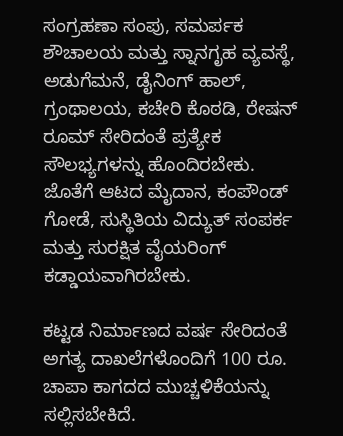ಸಂಗ್ರಹಣಾ ಸಂಪು, ಸಮರ್ಪಕ ಶೌಚಾಲಯ ಮತ್ತು ಸ್ನಾನಗೃಹ ವ್ಯವಸ್ಥೆ, ಅಡುಗೆಮನೆ, ಡೈನಿಂಗ್ ಹಾಲ್, ಗ್ರಂಥಾಲಯ, ಕಚೇರಿ ಕೊಠಡಿ, ರೇಷನ್ ರೂಮ್ ಸೇರಿದಂತೆ ಪ್ರತ್ಯೇಕ ಸೌಲಭ್ಯಗಳನ್ನು ಹೊಂದಿರಬೇಕು. ಜೊತೆಗೆ ಆಟದ ಮೈದಾನ, ಕಂಪೌಂಡ್ ಗೋಡೆ, ಸುಸ್ಥಿತಿಯ ವಿದ್ಯುತ್ ಸಂಪರ್ಕ ಮತ್ತು ಸುರಕ್ಷಿತ ವೈಯರಿಂಗ್ ಕಡ್ಡಾಯವಾಗಿರಬೇಕು.

ಕಟ್ಟಡ ನಿರ್ಮಾಣದ ವರ್ಷ ಸೇರಿದಂತೆ ಅಗತ್ಯ ದಾಖಲೆಗಳೊಂದಿಗೆ 100 ರೂ. ಚಾಪಾ ಕಾಗದದ ಮುಚ್ಚಳಿಕೆಯನ್ನು ಸಲ್ಲಿಸಬೇಕಿದೆ.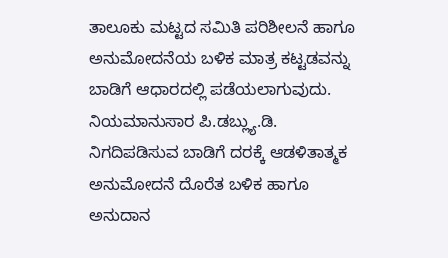ತಾಲೂಕು ಮಟ್ಟದ ಸಮಿತಿ ಪರಿಶೀಲನೆ ಹಾಗೂ ಅನುಮೋದನೆಯ ಬಳಿಕ ಮಾತ್ರ ಕಟ್ಟಡವನ್ನು ಬಾಡಿಗೆ ಆಧಾರದಲ್ಲಿ ಪಡೆಯಲಾಗುವುದು. ನಿಯಮಾನುಸಾರ ಪಿ.ಡಬ್ಲ್ಯು.ಡಿ. ನಿಗದಿಪಡಿಸುವ ಬಾಡಿಗೆ ದರಕ್ಕೆ ಆಡಳಿತಾತ್ಮಕ ಅನುಮೋದನೆ ದೊರೆತ ಬಳಿಕ ಹಾಗೂ ಅನುದಾನ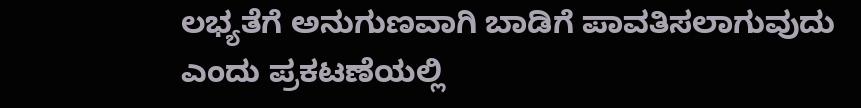ಲಭ್ಯತೆಗೆ ಅನುಗುಣವಾಗಿ ಬಾಡಿಗೆ ಪಾವತಿಸಲಾಗುವುದು ಎಂದು ಪ್ರಕಟಣೆಯಲ್ಲಿ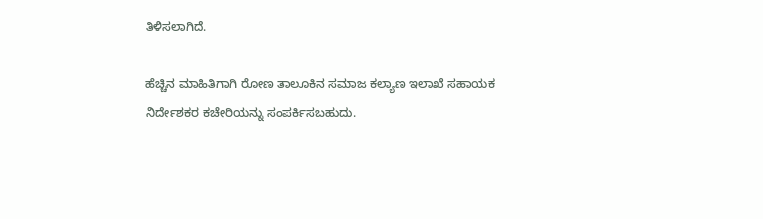ತಿಳಿಸಲಾಗಿದೆ.

ಹೆಚ್ಚಿನ ಮಾಹಿತಿಗಾಗಿ ರೋಣ ತಾಲೂಕಿನ ಸಮಾಜ ಕಲ್ಯಾಣ ಇಲಾಖೆ ಸಹಾಯಕ ನಿರ್ದೇಶಕರ ಕಚೇರಿಯನ್ನು ಸಂಪರ್ಕಿಸಬಹುದು.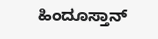ಹಿಂದೂಸ್ತಾನ್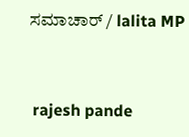ಸಮಾಚಾರ್ / lalita MP


 rajesh pande